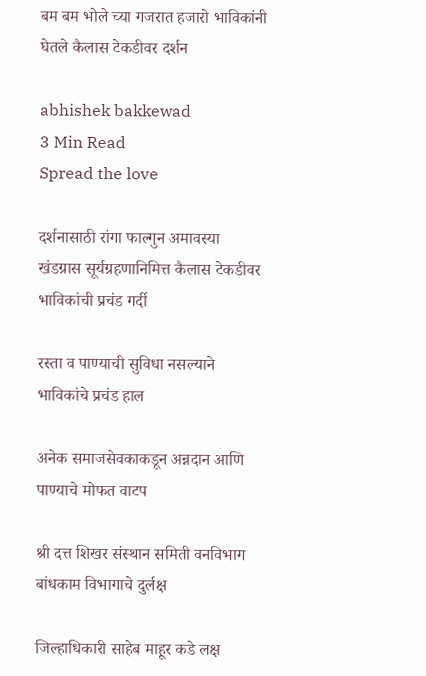बम बम भोले च्या गजरात हजारो भाविकांनी घेतले कैलास टेकडीवर दर्शन

abhishek bakkewad
3 Min Read
Spread the love

दर्शनासाठी रांगा फाल्गुन अमावस्या खंडग्रास सूर्यग्रहणानिमित्त कैलास टेकडीवर भाविकांची प्रचंड गर्दी

रस्ता व पाण्याची सुविधा नसल्याने भाविकांचे प्रचंड हाल

अनेक समाजसेवकाकडून अन्नदान आणि पाण्याचे मोफत वाटप

श्री दत्त शिखर संस्थान समिती वनविभाग बांधकाम विभागाचे दुर्लक्ष

जिल्हाधिकारी साहेब माहूर कडे लक्ष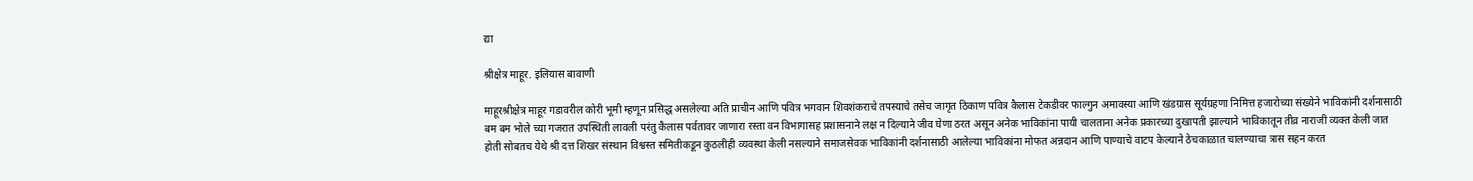द्या

श्रीक्षेत्र माहूर. इलियास बावाणी

माहूरश्रीक्षेत्र माहूर गडावरील कोरी भूमी म्हणून प्रसिद्ध असलेल्या अति प्राचीन आणि पवित्र भगवान शिवशंकराचे तपस्याचे तसेच जागृत ठिकाण पवित्र कैलास टेकडीवर फाल्गुन अमावस्या आणि खंडग्रास सूर्यग्रहणा निमित्त हजारोच्या संख्येने भाविकांनी दर्शनासाठी बम बम भोले च्या गजरात उपस्थिती लावली परंतु कैलास पर्वतावर जाणारा रस्ता वन विभागासह प्रशासनाने लक्ष न दिल्याने जीव घेणा ठरत असून अनेक भाविकांना पायी चालताना अनेक प्रकारच्या दुखापती झाल्याने भाविकातून तीव्र नाराजी व्यक्त केली जात होती सोबतच येथे श्री दत्त शिखर संस्थान विश्वस्त समितीकडून कुठलीही व्यवस्था केली नसल्याने समाजसेवक भाविकांनी दर्शनासाठी आलेल्या भाविकांना मोफत अन्नदान आणि पाण्याचे वाटप केल्याने ठेचकाळात चालण्याचा त्रास सहन करत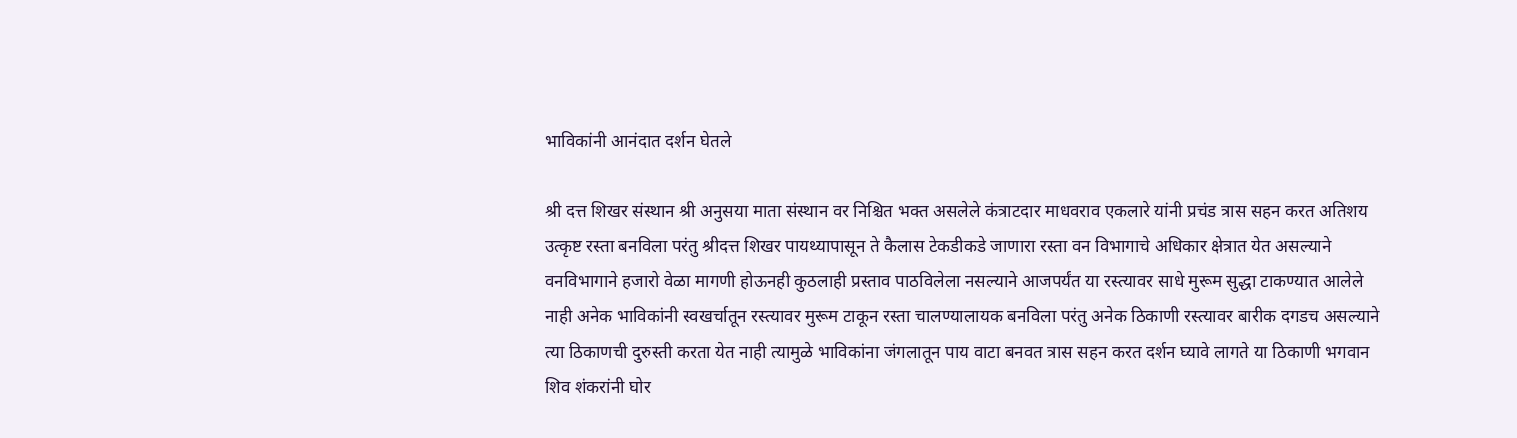भाविकांनी आनंदात दर्शन घेतले

श्री दत्त शिखर संस्थान श्री अनुसया माता संस्थान वर निश्चित भक्त असलेले कंत्राटदार माधवराव एकलारे यांनी प्रचंड त्रास सहन करत अतिशय उत्कृष्ट रस्ता बनविला परंतु श्रीदत्त शिखर पायथ्यापासून ते कैलास टेकडीकडे जाणारा रस्ता वन विभागाचे अधिकार क्षेत्रात येत असल्याने वनविभागाने हजारो वेळा मागणी होऊनही कुठलाही प्रस्ताव पाठविलेला नसल्याने आजपर्यंत या रस्त्यावर साधे मुरूम सुद्धा टाकण्यात आलेले नाही अनेक भाविकांनी स्वखर्चातून रस्त्यावर मुरूम टाकून रस्ता चालण्यालायक बनविला परंतु अनेक ठिकाणी रस्त्यावर बारीक दगडच असल्याने त्या ठिकाणची दुरुस्ती करता येत नाही त्यामुळे भाविकांना जंगलातून पाय वाटा बनवत त्रास सहन करत दर्शन घ्यावे लागते या ठिकाणी भगवान शिव शंकरांनी घोर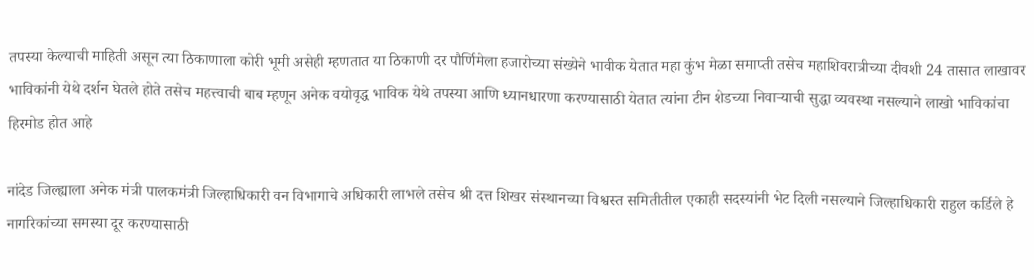तपस्या केल्याची माहिती असून त्या ठिकाणाला कोरी भूमी असेही म्हणतात या ठिकाणी दर पौर्णिमेला हजारोच्या संख्येने भावीक येतात महा कुंभ मेळा समाप्ती तसेच महाशिवरात्रीच्या दीवशी 24 तासात लाखावर भाविकांनी येथे दर्शन घेतले होते तसेच महत्त्वाची बाब म्हणून अनेक वयोवृद्ध भाविक येथे तपस्या आणि ध्यानधारणा करण्यासाठी येतात त्यांना टीन शेडच्या निवाऱ्याची सुद्धा व्यवस्था नसल्याने लाखो भाविकांचा हिरमोड होत आहे

नांदेड जिल्ह्याला अनेक मंत्री पालकमंत्री जिल्हाधिकारी वन विभागाचे अधिकारी लाभले तसेच श्री दत्त शिखर संस्थानच्या विश्वस्त समितीतील एकाही सदस्यांनी भेट दिली नसल्याने जिल्हाधिकारी राहुल कर्डिले हे नागरिकांच्या समस्या दूर करण्यासाठी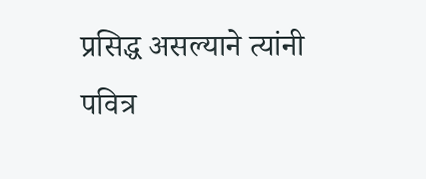प्रसिद्ध असल्याने त्यांनी पवित्र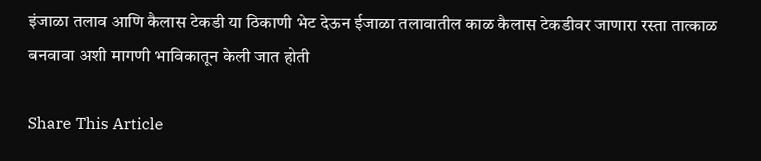इंजाळा तलाव आणि कैलास टेकडी या ठिकाणी भेट देऊन ईजाळा तलावातील काळ कैलास टेकडीवर जाणारा रस्ता तात्काळ बनवावा अशी मागणी भाविकातून केली जात होती

Share This Article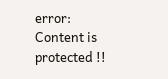error: Content is protected !!